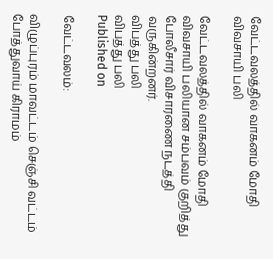வேட்டவலத்தில் வாகனம் மோதி விவசாயி பலி

வேட்டவலத்தில் வாகனம் மோதி விவசாயி பலியான சம்பவம் குறித்து போலீசார் விசாரணை நடத்தி வருகின்றனர்.
விபத்து பலி
விபத்து பலி
Published on

வேட்டவலம்:

விழுப்புரம் மாவட்டம் செஞ்சி வட்டம் போத்துவாய் கிராமம்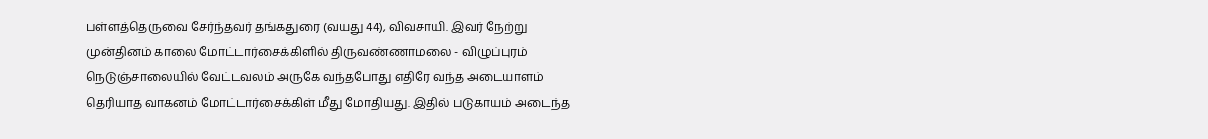பள்ளத்தெருவை சேர்ந்தவர் தங்கதுரை (வயது 44), விவசாயி. இவர் நேற்று முன்தினம் காலை மோட்டார்சைக்கிளில் திருவண்ணாமலை - விழுப்புரம் நெடுஞ்சாலையில் வேட்டவலம் அருகே வந்தபோது எதிரே வந்த அடையாளம் தெரியாத வாகனம் மோட்டார்சைக்கிள் மீது மோதியது. இதில் படுகாயம் அடைந்த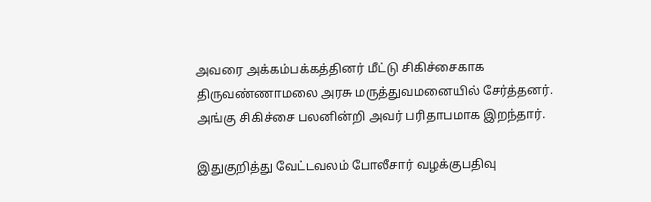அவரை அக்கம்பக்கத்தினர் மீட்டு சிகிச்சைகாக திருவண்ணாமலை அரசு மருத்துவமனையில் சேர்த்தனர். அங்கு சிகிச்சை பலனின்றி அவர் பரிதாபமாக இறந்தார்.

இதுகுறித்து வேட்டவலம் போலீசார் வழக்குபதிவு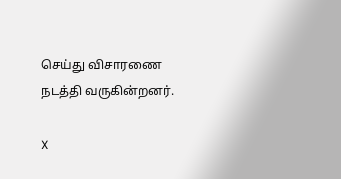செய்து விசாரணை நடத்தி வருகின்றனர்.

X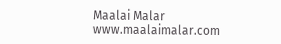Maalai Malar
www.maalaimalar.com